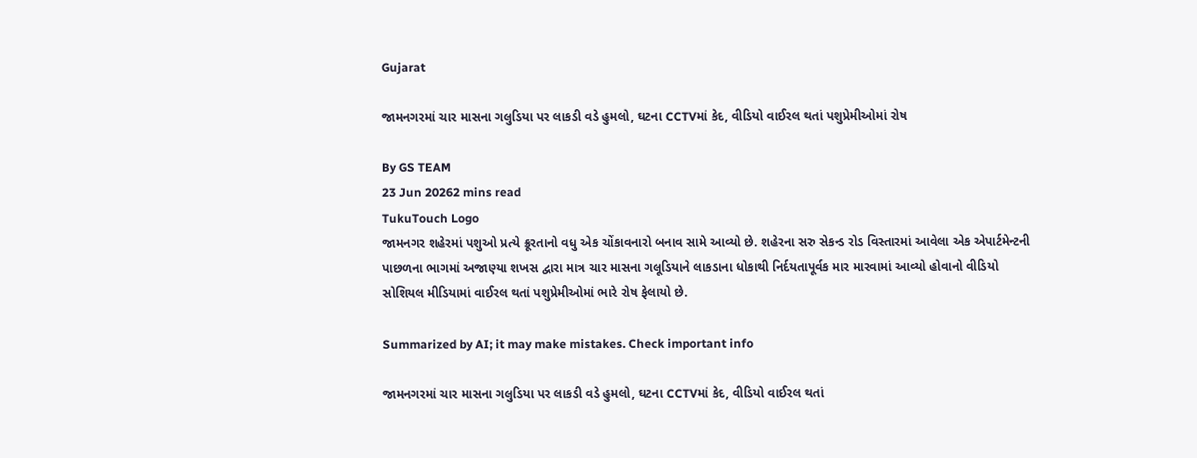Gujarat

જામનગરમાં ચાર માસના ગલુડિયા પર લાકડી વડે હુમલો, ઘટના CCTVમાં કેદ, વીડિયો વાઈરલ થતાં પશુપ્રેમીઓમાં રોષ

By GS TEAM
23 Jun 20262 mins read
TukuTouch Logo
જામનગર શહેરમાં પશુઓ પ્રત્યે ક્રૂરતાનો વધુ એક ચોંકાવનારો બનાવ સામે આવ્યો છે. શહેરના સરુ સેકન્ડ રોડ વિસ્તારમાં આવેલા એક એપાર્ટમેન્ટની પાછળના ભાગમાં અજાણ્યા શખસ દ્વારા માત્ર ચાર માસના ગલૂડિયાને લાકડાના ધોકાથી નિર્દયતાપૂર્વક માર મારવામાં આવ્યો હોવાનો વીડિયો સોશિયલ મીડિયામાં વાઈરલ થતાં પશુપ્રેમીઓમાં ભારે રોષ ફેલાયો છે.

Summarized by AI; it may make mistakes. Check important info

જામનગરમાં ચાર માસના ગલુડિયા પર લાકડી વડે હુમલો, ઘટના CCTVમાં કેદ, વીડિયો વાઈરલ થતાં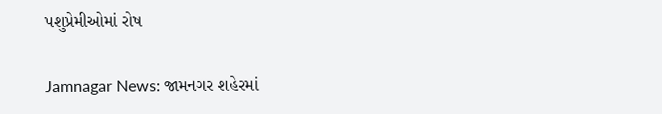પશુપ્રેમીઓમાં રોષ

Jamnagar News: જામનગર શહેરમાં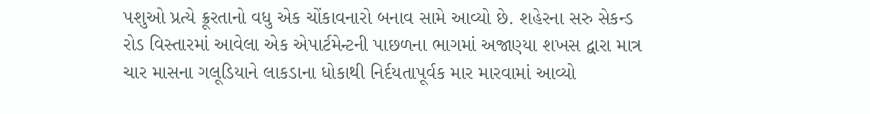પશુઓ પ્રત્યે ક્રૂરતાનો વધુ એક ચોંકાવનારો બનાવ સામે આવ્યો છે. શહેરના સરુ સેકન્ડ રોડ વિસ્તારમાં આવેલા એક એપાર્ટમેન્ટની પાછળના ભાગમાં અજાણ્યા શખસ દ્વારા માત્ર ચાર માસના ગલૂડિયાને લાકડાના ધોકાથી નિર્દયતાપૂર્વક માર મારવામાં આવ્યો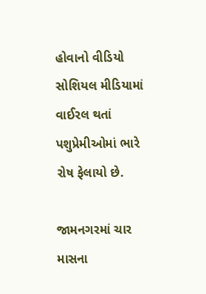હોવાનો વીડિયો સોશિયલ મીડિયામાં વાઈરલ થતાં પશુપ્રેમીઓમાં ભારે રોષ ફેલાયો છે.

જામનગરમાં ચાર માસના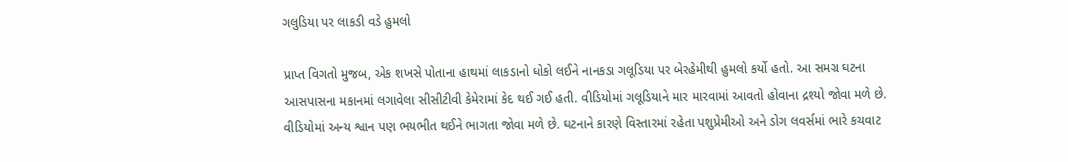ગલુડિયા પર લાકડી વડે હુમલો

પ્રાપ્ત વિગતો મુજબ, એક શખસે પોતાના હાથમાં લાકડાનો ધોકો લઈને નાનકડા ગલૂડિયા પર બેરહેમીથી હુમલો કર્યો હતો. આ સમગ્ર ઘટના આસપાસના મકાનમાં લગાવેલા સીસીટીવી કેમેરામાં કેદ થઈ ગઈ હતી. વીડિયોમાં ગલૂડિયાને માર મારવામાં આવતો હોવાના દ્રશ્યો જોવા મળે છે. વીડિયોમાં અન્ય શ્વાન પણ ભયભીત થઈને ભાગતા જોવા મળે છે. ઘટનાને કારણે વિસ્તારમાં રહેતા પશુપ્રેમીઓ અને ડોગ લવર્સમાં ભારે કચવાટ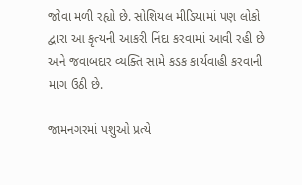જોવા મળી રહ્યો છે. સોશિયલ મીડિયામાં પણ લોકો દ્વારા આ કૃત્યની આકરી નિંદા કરવામાં આવી રહી છે અને જવાબદાર વ્યક્તિ સામે કડક કાર્યવાહી કરવાની માગ ઉઠી છે.

જામનગરમાં પશુઓ પ્રત્યે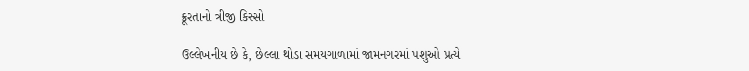ક્રૂરતાનો ત્રીજી કિસ્સો

ઉલ્લેખનીય છે કે, છેલ્લા થોડા સમયગાળામાં જામનગરમાં પશુઓ પ્રત્યે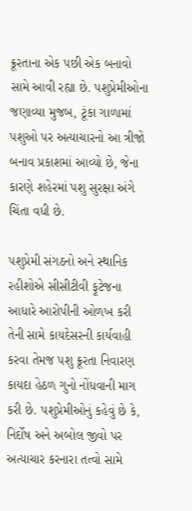ક્રૂરતાના એક પછી એક બનાવો સામે આવી રહ્યા છે. પશુપ્રેમીઓના જણાવ્યા મુજબ, ટૂંકા ગાળામાં પશુઓ પર અત્યાચારનો આ ત્રીજો બનાવ પ્રકાશમાં આવ્યો છે, જેના કારણે શહેરમાં પશુ સુરક્ષા અંગે ચિંતા વધી છે.

પશુપ્રેમી સંગઠનો અને સ્થાનિક રહીશોએ સીસીટીવી ફૂટેજના આધારે આરોપીની ઓળખ કરી તેની સામે કાયદેસરની કાર્યવાહી કરવા તેમજ પશુ ક્રૂરતા નિવારણ કાયદા હેઠળ ગુનો નોંધવાની માગ કરી છે. પશુપ્રેમીઓનું કહેવું છે કે, નિર્દોષ અને અબોલ જીવો પર અત્યાચાર કરનારા તત્વો સામે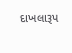દાખલારૂપ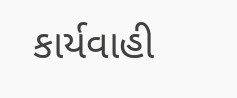કાર્યવાહી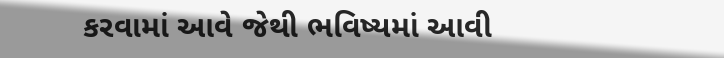કરવામાં આવે જેથી ભવિષ્યમાં આવી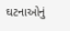ઘટનાઓનું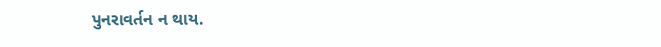પુનરાવર્તન ન થાય.